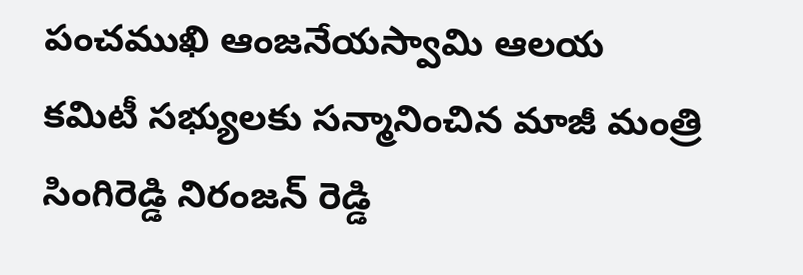పంచముఖి ఆంజనేయస్వామి ఆలయ కమిటీ సభ్యులకు సన్మానించిన మాజీ మంత్రి సింగిరెడ్డి నిరంజన్ రెడ్డి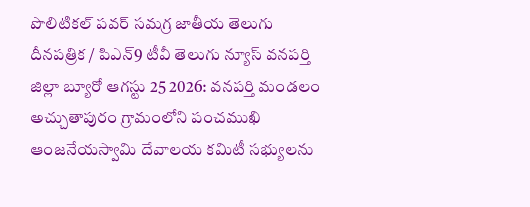పొలిటికల్ పవర్ సమగ్ర జాతీయ తెలుగు దీనపత్రిక / పిఎన్9 టీవీ తెలుగు న్యూస్ వనపర్తి జిల్లా బ్యూరో ఆగస్టు 25 2026: వనపర్తి మండలం అచ్చుతాపురం గ్రామంలోని పంచముఖి ఆంజనేయస్వామి దేవాలయ కమిటీ సభ్యులను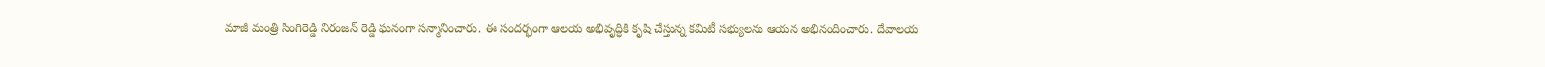మాజీ మంత్రి సింగిరెడ్డి నిరంజన్ రెడ్డి ఘనంగా సన్మానించారు. ఈ సందర్భంగా ఆలయ అభివృద్ధికి కృషి చేస్తున్న కమిటీ సభ్యులను ఆయన అభినందించారు. దేవాలయ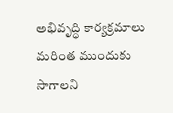అభివృద్ధి కార్యక్రమాలు మరింత ముందుకు సాగాలని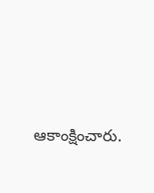ఆకాంక్షించారు.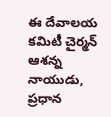ఈ దేవాలయ కమిటీ చైర్మన్ ఆశన్న నాయుడు, ప్రధాన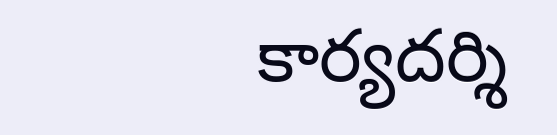కార్యదర్శి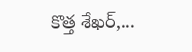కొత్త శేఖర్,...